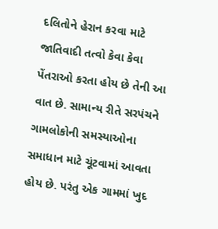દલિતોને હેરાન કરવા માટે જાતિવાદી તત્વો કેવા કેવા પેંતરાઓ કરતા હોય છે તેની આ વાત છે. સામાન્ય રીતે સરપંચને ગામલોકોની સમસ્યાઓના સમાધાન માટે ચૂંટવામાં આવતા હોય છે. પરંતુ એક ગામમાં ખુદ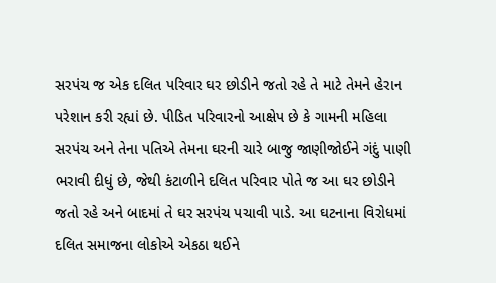સરપંચ જ એક દલિત પરિવાર ઘર છોડીને જતો રહે તે માટે તેમને હેરાન પરેશાન કરી રહ્યાં છે. પીડિત પરિવારનો આક્ષેપ છે કે ગામની મહિલા સરપંચ અને તેના પતિએ તેમના ઘરની ચારે બાજુ જાણીજોઈને ગંદું પાણી ભરાવી દીધું છે, જેથી કંટાળીને દલિત પરિવાર પોતે જ આ ઘર છોડીને જતો રહે અને બાદમાં તે ઘર સરપંચ પચાવી પાડે. આ ઘટનાના વિરોધમાં દલિત સમાજના લોકોએ એકઠા થઈને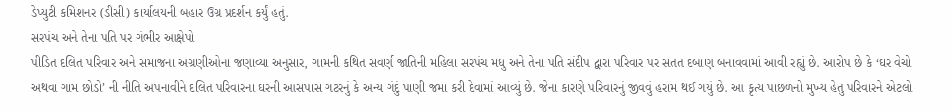ડેપ્યુટી કમિશનર (ડીસી) કાર્યાલયની બહાર ઉગ્ર પ્રદર્શન કર્યું હતું.
સરપંચ અને તેના પતિ પર ગંભીર આક્ષેપો
પીડિત દલિત પરિવાર અને સમાજના અગ્રણીઓના જણાવ્યા અનુસાર, ગામની કથિત સવર્ણ જાતિની મહિલા સરપંચ મધુ અને તેના પતિ સંદીપ દ્વારા પરિવાર પર સતત દબાણ બનાવવામાં આવી રહ્યું છે. આરોપ છે કે ‘ઘર વેચો અથવા ગામ છોડો’ ની નીતિ અપનાવીને દલિત પરિવારના ઘરની આસપાસ ગટરનું કે અન્ય ગંદું પાણી જમા કરી દેવામાં આવ્યું છે. જેના કારણે પરિવારનું જીવવું હરામ થઈ ગયું છે. આ કૃત્ય પાછળનો મુખ્ય હેતુ પરિવારને એટલો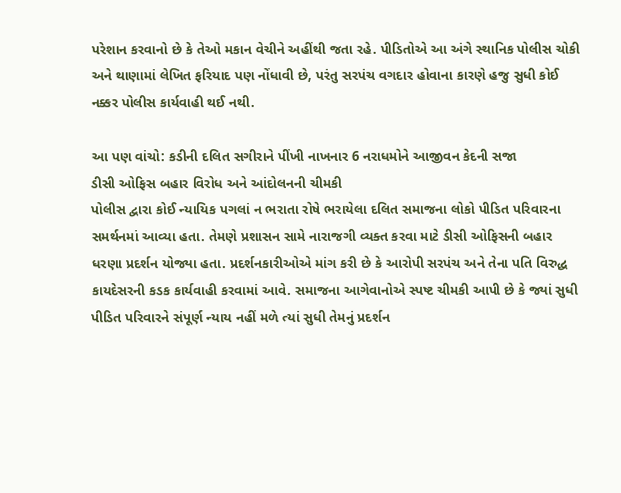પરેશાન કરવાનો છે કે તેઓ મકાન વેચીને અહીંથી જતા રહે. પીડિતોએ આ અંગે સ્થાનિક પોલીસ ચોકી અને થાણામાં લેખિત ફરિયાદ પણ નોંધાવી છે, પરંતુ સરપંચ વગદાર હોવાના કારણે હજુ સુધી કોઈ નક્કર પોલીસ કાર્યવાહી થઈ નથી.

આ પણ વાંચો: કડીની દલિત સગીરાને પીંખી નાખનાર 6 નરાધમોને આજીવન કેદની સજા
ડીસી ઓફિસ બહાર વિરોધ અને આંદોલનની ચીમકી
પોલીસ દ્વારા કોઈ ન્યાયિક પગલાં ન ભરાતા રોષે ભરાયેલા દલિત સમાજના લોકો પીડિત પરિવારના સમર્થનમાં આવ્યા હતા. તેમણે પ્રશાસન સામે નારાજગી વ્યક્ત કરવા માટે ડીસી ઓફિસની બહાર ધરણા પ્રદર્શન યોજ્યા હતા. પ્રદર્શનકારીઓએ માંગ કરી છે કે આરોપી સરપંચ અને તેના પતિ વિરુદ્ધ કાયદેસરની કડક કાર્યવાહી કરવામાં આવે. સમાજના આગેવાનોએ સ્પષ્ટ ચીમકી આપી છે કે જ્યાં સુધી પીડિત પરિવારને સંપૂર્ણ ન્યાય નહીં મળે ત્યાં સુધી તેમનું પ્રદર્શન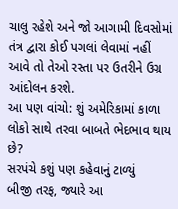ચાલુ રહેશે અને જો આગામી દિવસોમાં તંત્ર દ્વારા કોઈ પગલાં લેવામાં નહીં આવે તો તેઓ રસ્તા પર ઉતરીને ઉગ્ર આંદોલન કરશે.
આ પણ વાંચો: શું અમેરિકામાં કાળા લોકો સાથે તરવા બાબતે ભેદભાવ થાય છે?
સરપંચે કશું પણ કહેવાનું ટાળ્યું
બીજી તરફ, જ્યારે આ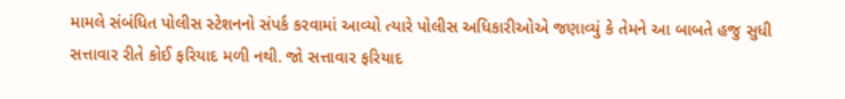મામલે સંબંધિત પોલીસ સ્ટેશનનો સંપર્ક કરવામાં આવ્યો ત્યારે પોલીસ અધિકારીઓએ જણાવ્યું કે તેમને આ બાબતે હજુ સુધી સત્તાવાર રીતે કોઈ ફરિયાદ મળી નથી. જો સત્તાવાર ફરિયાદ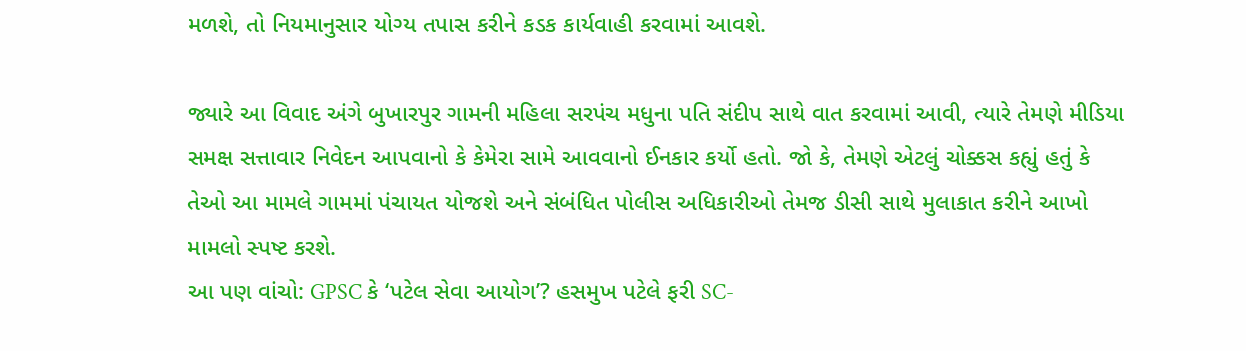મળશે, તો નિયમાનુસાર યોગ્ય તપાસ કરીને કડક કાર્યવાહી કરવામાં આવશે.

જ્યારે આ વિવાદ અંગે બુખારપુર ગામની મહિલા સરપંચ મધુના પતિ સંદીપ સાથે વાત કરવામાં આવી, ત્યારે તેમણે મીડિયા સમક્ષ સત્તાવાર નિવેદન આપવાનો કે કેમેરા સામે આવવાનો ઈનકાર કર્યો હતો. જો કે, તેમણે એટલું ચોક્કસ કહ્યું હતું કે તેઓ આ મામલે ગામમાં પંચાયત યોજશે અને સંબંધિત પોલીસ અધિકારીઓ તેમજ ડીસી સાથે મુલાકાત કરીને આખો મામલો સ્પષ્ટ કરશે.
આ પણ વાંચો: GPSC કે ‘પટેલ સેવા આયોગ’? હસમુખ પટેલે ફરી SC-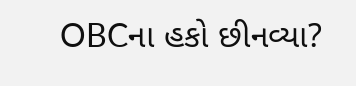OBCના હકો છીનવ્યા?